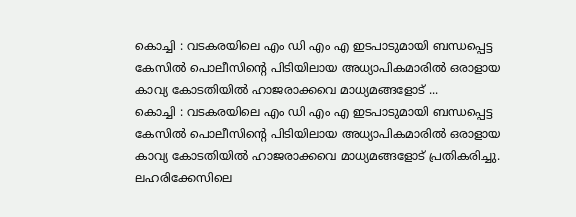കൊച്ചി : വടകരയിലെ എം ഡി എം എ ഇടപാടുമായി ബന്ധപ്പെട്ട കേസിൽ പൊലീസിന്റെ പിടിയിലായ അധ്യാപികമാരിൽ ഒരാളായ കാവ്യ കോടതിയിൽ ഹാജരാക്കവെ മാധ്യമങ്ങളോട് ...
കൊച്ചി : വടകരയിലെ എം ഡി എം എ ഇടപാടുമായി ബന്ധപ്പെട്ട കേസിൽ പൊലീസിന്റെ പിടിയിലായ അധ്യാപികമാരിൽ ഒരാളായ കാവ്യ കോടതിയിൽ ഹാജരാക്കവെ മാധ്യമങ്ങളോട് പ്രതികരിച്ചു. ലഹരിക്കേസിലെ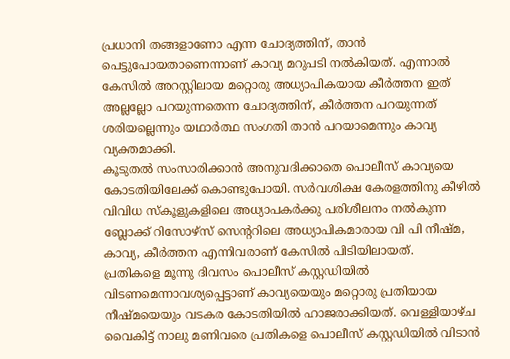പ്രധാനി തങ്ങളാണോ എന്ന ചോദ്യത്തിന്, താൻ പെട്ടുപോയതാണെന്നാണ് കാവ്യ മറുപടി നൽകിയത്. എന്നാൽ കേസിൽ അറസ്റ്റിലായ മറ്റൊരു അധ്യാപികയായ കീർത്തന ഇത് അല്ലല്ലോ പറയുന്നതെന്ന ചോദ്യത്തിന്, കീർത്തന പറയുന്നത് ശരിയല്ലെന്നും യഥാർത്ഥ സംഗതി താൻ പറയാമെന്നും കാവ്യ വ്യക്തമാക്കി.
കൂടുതൽ സംസാരിക്കാൻ അനുവദിക്കാതെ പൊലീസ് കാവ്യയെ കോടതിയിലേക്ക് കൊണ്ടുപോയി. സർവശിക്ഷ കേരളത്തിനു കീഴിൽ വിവിധ സ്കൂളുകളിലെ അധ്യാപകർക്കു പരിശീലനം നൽകുന്ന ബ്ലോക്ക് റിസോഴ്സ് സെന്ററിലെ അധ്യാപികമാരായ വി പി നീഷ്മ, കാവ്യ, കീർത്തന എന്നിവരാണ് കേസിൽ പിടിയിലായത്.
പ്രതികളെ മൂന്നു ദിവസം പൊലീസ് കസ്റ്റഡിയിൽ വിടണമെന്നാവശ്യപ്പെട്ടാണ് കാവ്യയെയും മറ്റൊരു പ്രതിയായ നീഷ്മയെയും വടകര കോടതിയിൽ ഹാജരാക്കിയത്. വെള്ളിയാഴ്ച വൈകിട്ട് നാലു മണിവരെ പ്രതികളെ പൊലീസ് കസ്റ്റഡിയിൽ വിടാൻ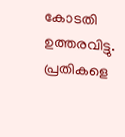കോടതി ഉത്തരവിട്ടു. പ്രതികളെ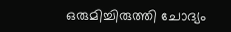ഒരുമിച്ചിരുത്തി ചോദ്യം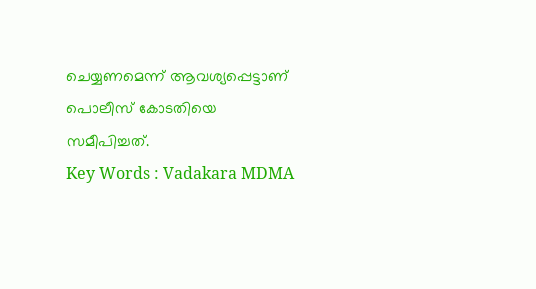ചെയ്യണമെന്ന് ആവശ്യപ്പെട്ടാണ് പൊലീസ് കോടതിയെ സമീപിച്ചത്.
Key Words : Vadakara MDMA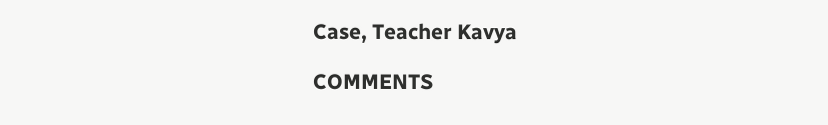Case, Teacher Kavya

COMMENTS